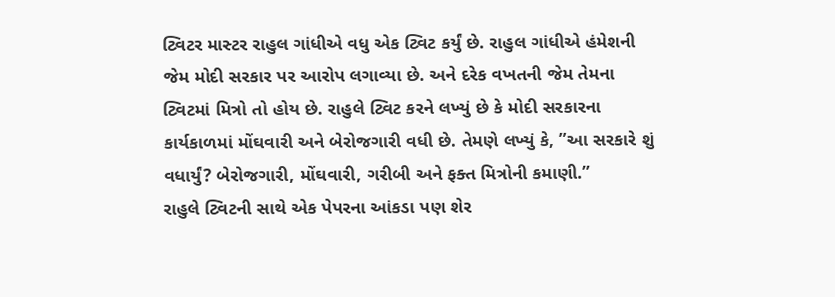ટ્વિટર માસ્ટર રાહુલ ગાંધીએ વધુ એક ટ્વિટ કર્યું છે. રાહુલ ગાંધીએ હંમેશની જેમ મોદી સરકાર પર આરોપ લગાવ્યા છે. અને દરેક વખતની જેમ તેમના ટ્વિટમાં મિત્રો તો હોય છે. રાહુલે ટ્વિટ કરને લખ્યું છે કે મોદી સરકારના કાર્યકાળમાં મોંઘવારી અને બેરોજગારી વધી છે. તેમણે લખ્યું કે, ”આ સરકારે શું વધાર્યું? બેરોજગારી, મોંઘવારી, ગરીબી અને ફક્ત મિત્રોની કમાણી.”
રાહુલે ટ્વિટની સાથે એક પેપરના આંકડા પણ શેર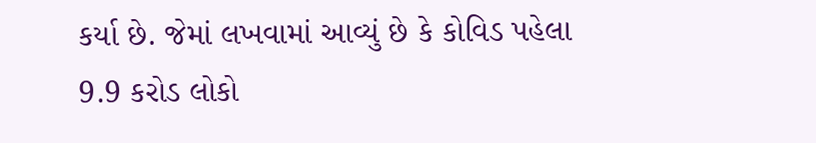કર્યા છે. જેમાં લખવામાં આવ્યું છે કે કોવિડ પહેલા 9.9 કરોડ લોકો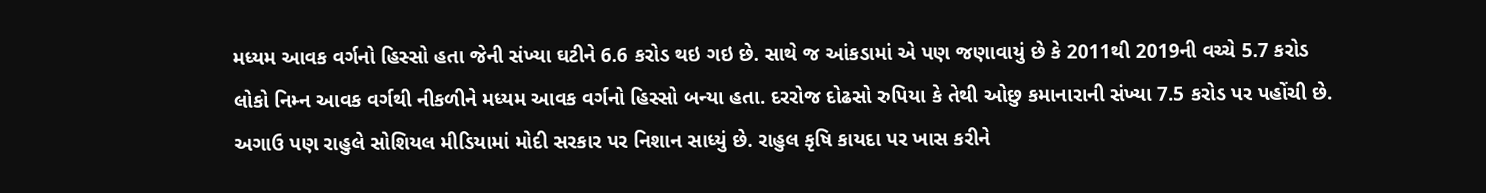મધ્યમ આવક વર્ગનો હિસ્સો હતા જેની સંખ્યા ઘટીને 6.6 કરોડ થઇ ગઇ છે. સાથે જ આંકડામાં એ પણ જણાવાયું છે કે 2011થી 2019ની વચ્ચે 5.7 કરોડ લોકો નિમ્ન આવક વર્ગથી નીકળીને મધ્યમ આવક વર્ગનો હિસ્સો બન્યા હતા. દરરોજ દોઢસો રુપિયા કે તેથી ઓછુ કમાનારાની સંખ્યા 7.5 કરોડ પર પહોંચી છે.
અગાઉ પણ રાહુલે સોશિયલ મીડિયામાં મોદી સરકાર પર નિશાન સાધ્યું છે. રાહુલ કૃષિ કાયદા પર ખાસ કરીને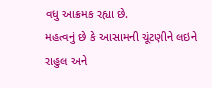વધુ આક્રમક રહ્યા છે.
મહત્વનું છે કે આસામની ચૂંટણીને લઇને રાહુલ અને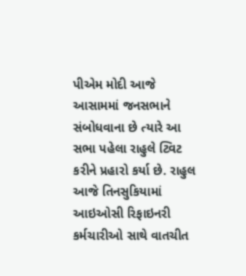પીએમ મોદી આજે આસામમાં જનસભાને સંબોધવાના છે ત્યારે આ સભા પહેલા રાહુલે ટ્વિટ કરીને પ્રહારો કર્યા છે. રાહુલ આજે તિનસુકિયામાં આઇઓસી રિફાઇનરી કર્મચારીઓ સાથે વાતચીત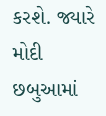કરશે. જ્યારે મોદી છબુઆમાં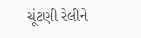ચૂંટણી રેલીને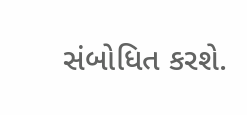સંબોધિત કરશે.